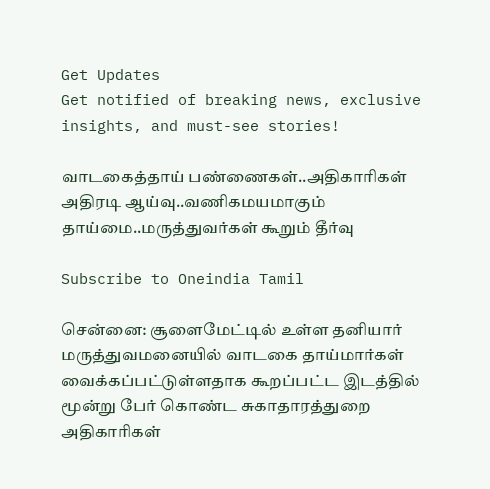Get Updates
Get notified of breaking news, exclusive insights, and must-see stories!

வாடகைத்தாய் பண்ணைகள்..அதிகாரிகள் அதிரடி ஆய்வு..வணிகமயமாகும் தாய்மை..மருத்துவர்கள் கூறும் தீர்வு

Subscribe to Oneindia Tamil

சென்னை: சூளைமேட்டில் உள்ள தனியார் மருத்துவமனையில் வாடகை தாய்மார்கள் வைக்கப்பட்டுள்ளதாக கூறப்பட்ட இடத்தில் மூன்று பேர் கொண்ட சுகாதாரத்துறை அதிகாரிகள்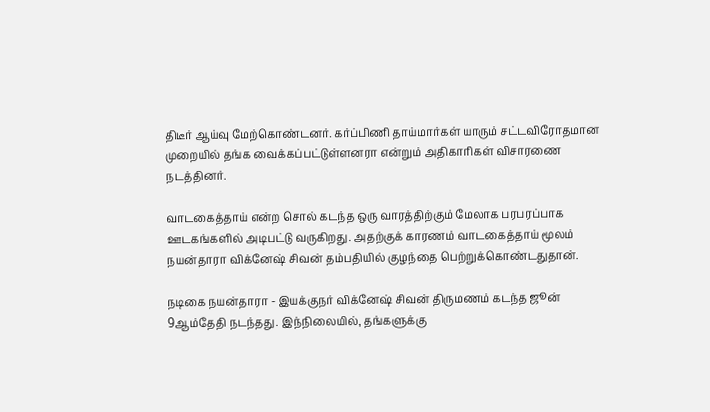திடீர் ஆய்வு மேற்கொண்டனர். கர்ப்பிணி தாய்மார்கள் யாரும் சட்டவிரோதமான முறையில் தங்க வைக்கப்பட்டுள்ளனரா என்றும் அதிகாரிகள் விசாரணை நடத்தினர்.

வாடகைத்தாய் என்ற சொல் கடந்த ஒரு வாரத்திற்கும் மேலாக பரபரப்பாக ஊடகங்களில் அடிபட்டு வருகிறது. அதற்குக் காரணம் வாடகைத்தாய் மூலம் நயன்தாரா விக்னேஷ் சிவன் தம்பதியில் குழந்தை பெற்றுக்கொண்டதுதான்.

நடிகை நயன்தாரா - இயக்குநர் விக்னேஷ் சிவன் திருமணம் கடந்த ஜூன் 9ஆம்தேதி நடந்தது. இந்நிலையில், தங்களுக்கு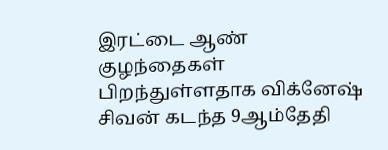இரட்டை ஆண் குழந்தைகள் பிறந்துள்ளதாக விக்னேஷ் சிவன் கடந்த 9ஆம்தேதி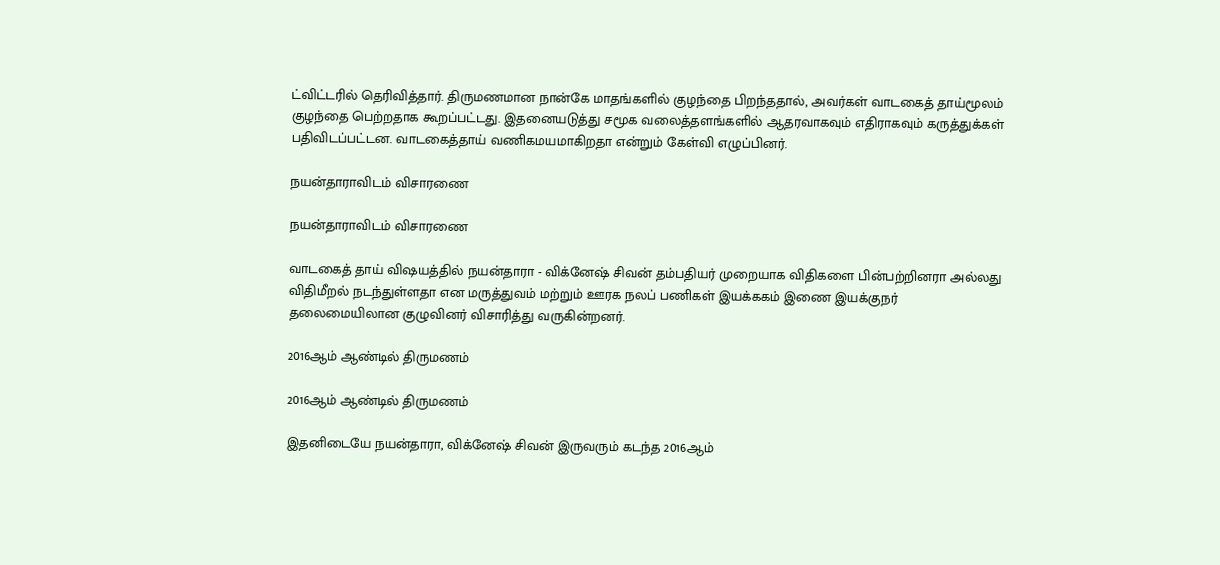ட்விட்டரில் தெரிவித்தார். திருமணமான நான்கே மாதங்களில் குழந்தை பிறந்ததால், அவர்கள் வாடகைத் தாய்மூலம் குழந்தை பெற்றதாக கூறப்பட்டது. இதனையடுத்து சமூக வலைத்தளங்களில் ஆதரவாகவும் எதிராகவும் கருத்துக்கள் பதிவிடப்பட்டன. வாடகைத்தாய் வணிகமயமாகிறதா என்றும் கேள்வி எழுப்பினர்.

நயன்தாராவிடம் விசாரணை

நயன்தாராவிடம் விசாரணை

வாடகைத் தாய் விஷயத்தில் நயன்தாரா - விக்னேஷ் சிவன் தம்பதியர் முறையாக விதிகளை பின்பற்றினரா அல்லது விதிமீறல் நடந்துள்ளதா என மருத்துவம் மற்றும் ஊரக நலப் பணிகள் இயக்ககம் இணை இயக்குநர் தலைமையிலான குழுவினர் விசாரித்து வருகின்றனர்.

2016ஆம் ஆண்டில் திருமணம்

2016ஆம் ஆண்டில் திருமணம்

இதனிடையே நயன்தாரா, விக்னேஷ் சிவன் இருவரும் கடந்த 2016ஆம்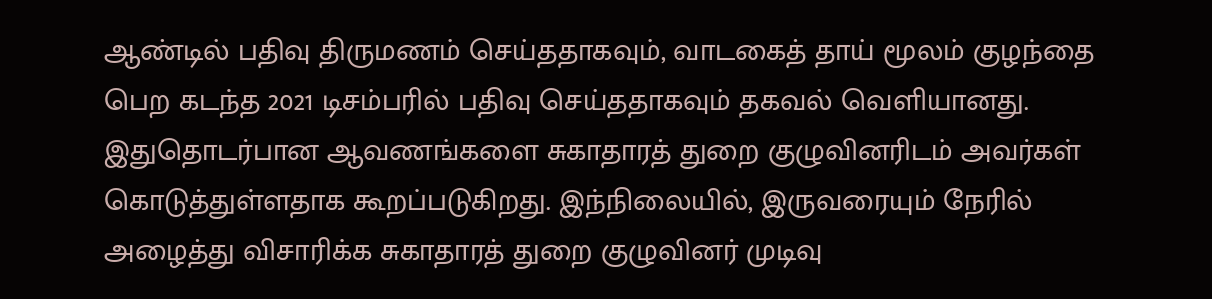ஆண்டில் பதிவு திருமணம் செய்ததாகவும், வாடகைத் தாய் மூலம் குழந்தை பெற கடந்த 2021 டிசம்பரில் பதிவு செய்ததாகவும் தகவல் வெளியானது. இதுதொடர்பான ஆவணங்களை சுகாதாரத் துறை குழுவினரிடம் அவர்கள் கொடுத்துள்ளதாக கூறப்படுகிறது. இந்நிலையில், இருவரையும் நேரில் அழைத்து விசாரிக்க சுகாதாரத் துறை குழுவினர் முடிவு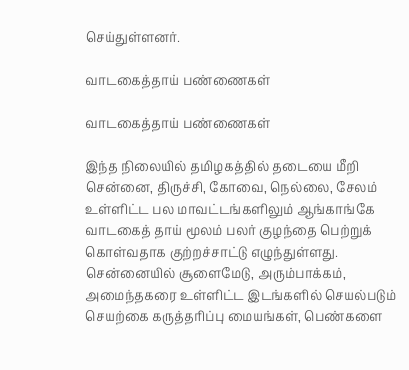செய்துள்ளனர்.

வாடகைத்தாய் பண்ணைகள்

வாடகைத்தாய் பண்ணைகள்

இந்த நிலையில் தமிழகத்தில் தடையை மீறி சென்னை, திருச்சி, கோவை, நெல்லை, சேலம் உள்ளிட்ட பல மாவட்டங்களிலும் ஆங்காங்கே வாடகைத் தாய் மூலம் பலர் குழந்தை பெற்றுக் கொள்வதாக குற்றச்சாட்டு எழுந்துள்ளது. சென்னையில் சூளைமேடு, அரும்பாக்கம், அமைந்தகரை உள்ளிட்ட இடங்களில் செயல்படும் செயற்கை கருத்தரிப்பு மையங்கள், பெண்களை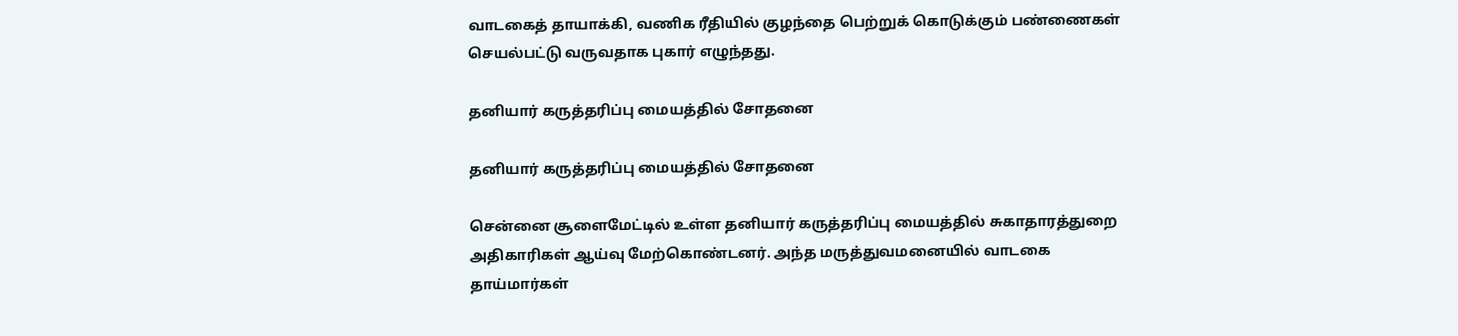வாடகைத் தாயாக்கி, வணிக ரீதியில் குழந்தை பெற்றுக் கொடுக்கும் பண்ணைகள் செயல்பட்டு வருவதாக புகார் எழுந்தது.

தனியார் கருத்தரிப்பு மையத்தில் சோதனை

தனியார் கருத்தரிப்பு மையத்தில் சோதனை

சென்னை சூளைமேட்டில் உள்ள தனியார் கருத்தரிப்பு மையத்தில் சுகாதாரத்துறை அதிகாரிகள் ஆய்வு மேற்கொண்டனர். அந்த மருத்துவமனையில் வாடகை தாய்மார்கள்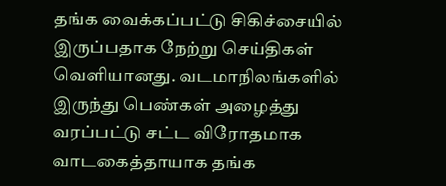தங்க வைக்கப்பட்டு சிகிச்சையில் இருப்பதாக நேற்று செய்திகள் வெளியானது. வடமாநிலங்களில் இருந்து பெண்கள் அழைத்து வரப்பட்டு சட்ட விரோதமாக வாடகைத்தாயாக தங்க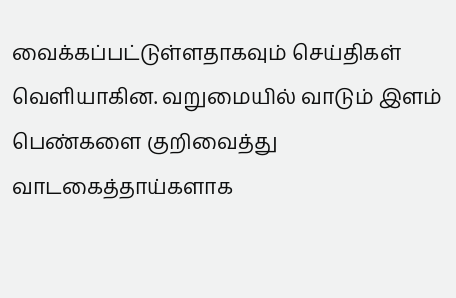வைக்கப்பட்டுள்ளதாகவும் செய்திகள் வெளியாகின. வறுமையில் வாடும் இளம் பெண்களை குறிவைத்து வாடகைத்தாய்களாக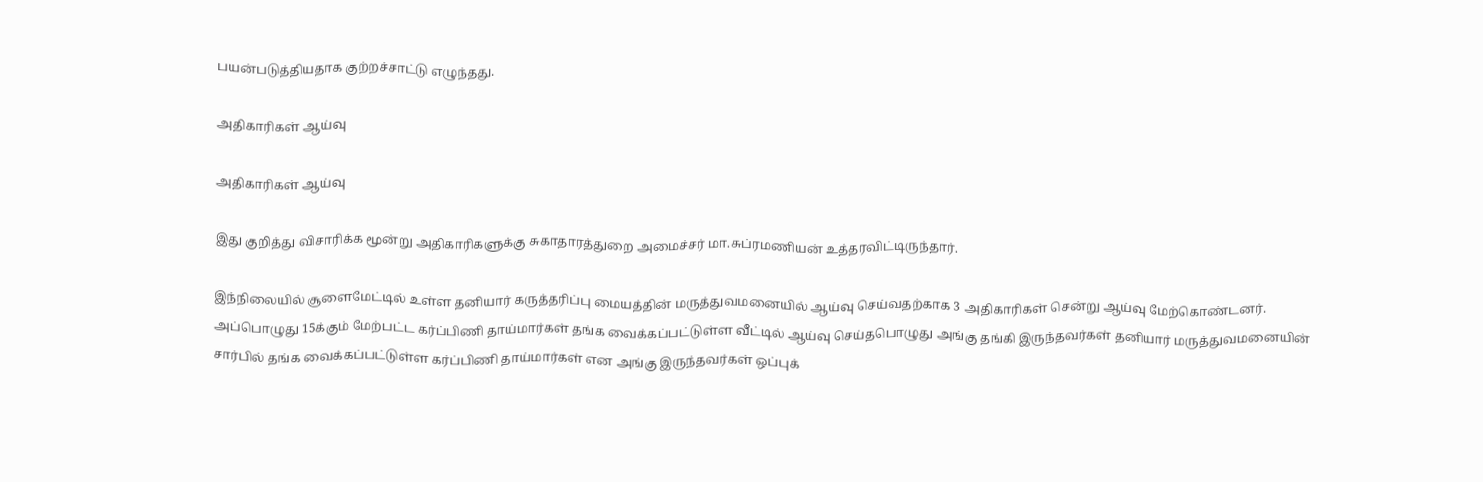பயன்படுத்தியதாக குற்றச்சாட்டு எழுந்தது.

அதிகாரிகள் ஆய்வு

அதிகாரிகள் ஆய்வு

இது குறித்து விசாரிக்க மூன்று அதிகாரிகளுக்கு சுகாதாரத்துறை அமைச்சர் மா.சுப்ரமணியன் உத்தரவிட்டிருந்தார்.

இந்நிலையில் சூளைமேட்டில் உள்ள தனியார் கருத்தரிப்பு மையத்தின் மருத்துவமனையில் ஆய்வு செய்வதற்காக 3 அதிகாரிகள் சென்று ஆய்வு மேற்கொண்டனர். அப்பொழுது 15க்கும் மேற்பட்ட கர்ப்பிணி தாய்மார்கள் தங்க வைக்கப்பட்டுள்ள வீட்டில் ஆய்வு செய்தபொழுது அங்கு தங்கி இருந்தவர்கள் தனியார் மருத்துவமனையின் சார்பில் தங்க வைக்கப்பட்டுள்ள கர்ப்பிணி தாய்மார்கள் என அங்கு இருந்தவர்கள் ஒப்புக்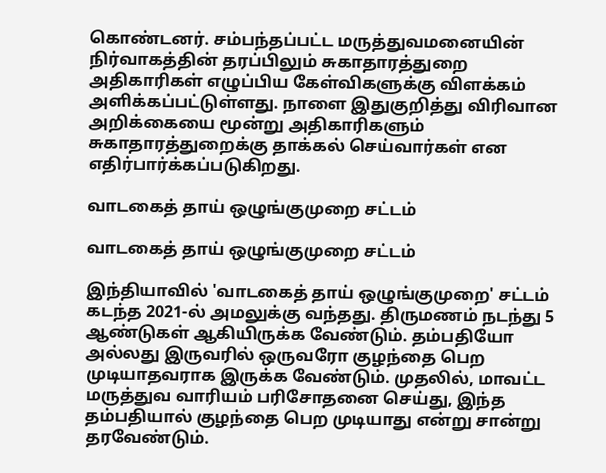கொண்டனர். சம்பந்தப்பட்ட மருத்துவமனையின் நிர்வாகத்தின் தரப்பிலும் சுகாதாரத்துறை அதிகாரிகள் எழுப்பிய கேள்விகளுக்கு விளக்கம் அளிக்கப்பட்டுள்ளது. நாளை இதுகுறித்து விரிவான அறிக்கையை மூன்று அதிகாரிகளும் சுகாதாரத்துறைக்கு தாக்கல் செய்வார்கள் என எதிர்பார்க்கப்படுகிறது.

வாடகைத் தாய் ஒழுங்குமுறை சட்டம்

வாடகைத் தாய் ஒழுங்குமுறை சட்டம்

இந்தியாவில் 'வாடகைத் தாய் ஒழுங்குமுறை' சட்டம் கடந்த 2021-ல் அமலுக்கு வந்தது. திருமணம் நடந்து 5 ஆண்டுகள் ஆகியிருக்க வேண்டும். தம்பதியோ அல்லது இருவரில் ஒருவரோ குழந்தை பெற முடியாதவராக இருக்க வேண்டும். முதலில், மாவட்ட மருத்துவ வாரியம் பரிசோதனை செய்து, இந்த தம்பதியால் குழந்தை பெற முடியாது என்று சான்று தரவேண்டும்.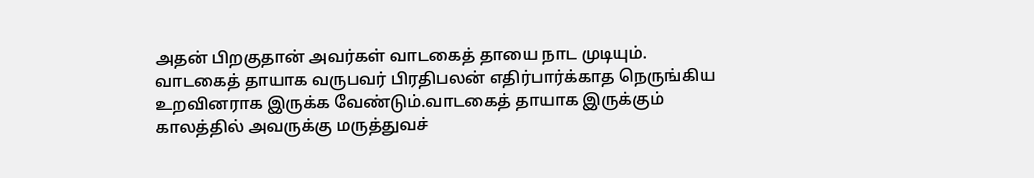அதன் பிறகுதான் அவர்கள் வாடகைத் தாயை நாட முடியும். வாடகைத் தாயாக வருபவர் பிரதிபலன் எதிர்பார்க்காத நெருங்கிய உறவினராக இருக்க வேண்டும்.வாடகைத் தாயாக இருக்கும் காலத்தில் அவருக்கு மருத்துவச்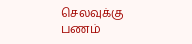செலவுக்கு பணம்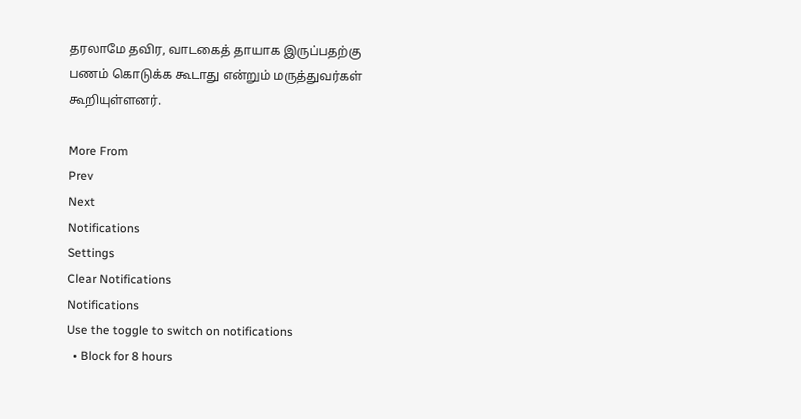தரலாமே தவிர, வாடகைத் தாயாக இருப்பதற்கு பணம் கொடுக்க கூடாது என்றும் மருத்துவர்கள் கூறியுள்ளனர்.

More From
Prev
Next
Notifications
Settings
Clear Notifications
Notifications
Use the toggle to switch on notifications
  • Block for 8 hours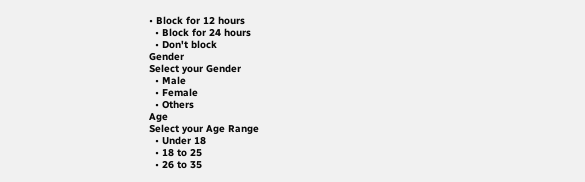• Block for 12 hours
  • Block for 24 hours
  • Don't block
Gender
Select your Gender
  • Male
  • Female
  • Others
Age
Select your Age Range
  • Under 18
  • 18 to 25
  • 26 to 35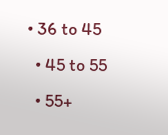• 36 to 45
  • 45 to 55
  • 55+